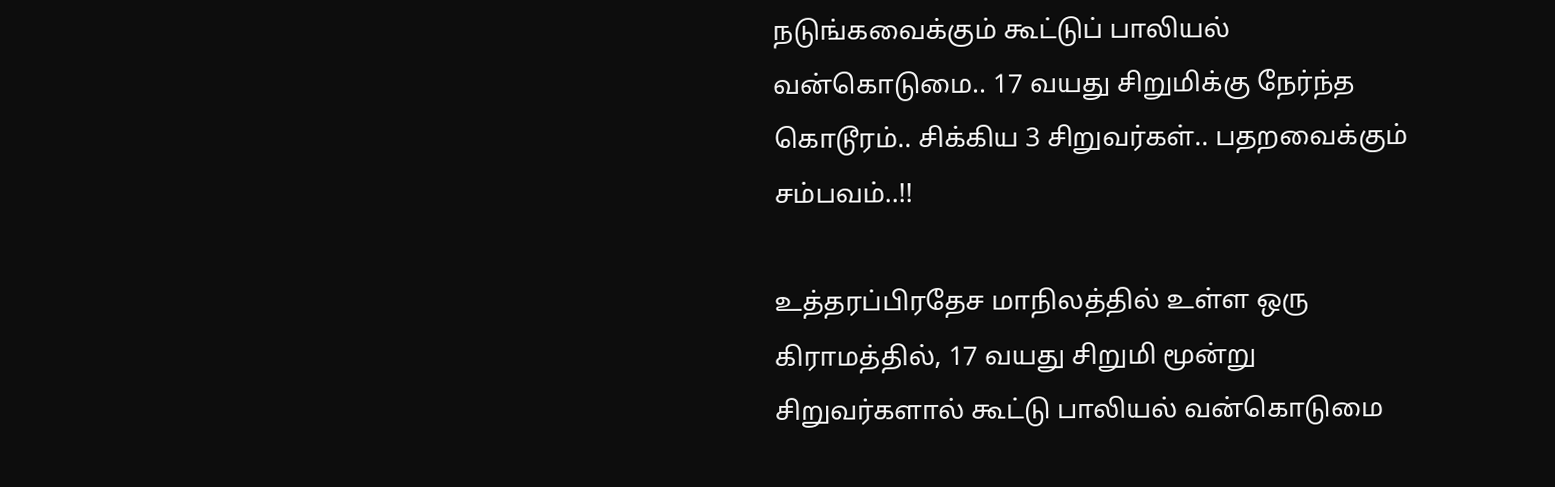நடுங்கவைக்கும் கூட்டுப் பாலியல் வன்கொடுமை.. 17 வயது சிறுமிக்கு நேர்ந்த கொடூரம்.. சிக்கிய 3 சிறுவர்கள்.. பதறவைக்கும் சம்பவம்..!!

உத்தரப்பிரதேச மாநிலத்தில் உள்ள ஒரு கிராமத்தில், 17 வயது சிறுமி மூன்று சிறுவர்களால் கூட்டு பாலியல் வன்கொடுமை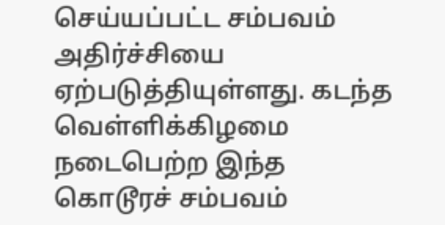செய்யப்பட்ட சம்பவம் அதிர்ச்சியை ஏற்படுத்தியுள்ளது. கடந்த வெள்ளிக்கிழமை நடைபெற்ற இந்த கொடூரச் சம்பவம்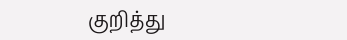குறித்து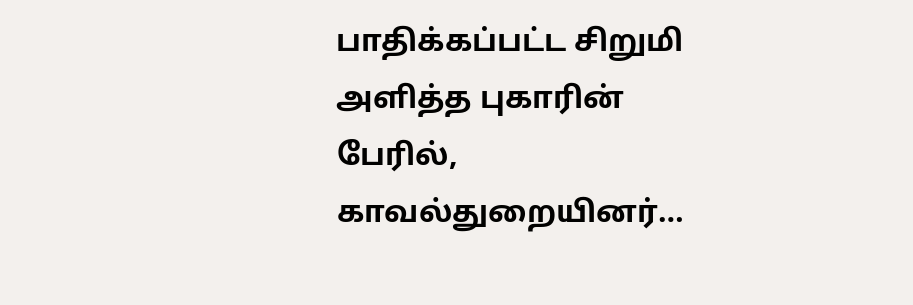பாதிக்கப்பட்ட சிறுமி அளித்த புகாரின் பேரில், காவல்துறையினர்…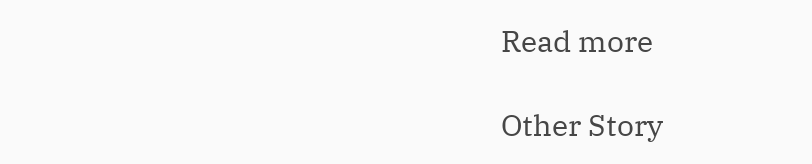Read more

Other Story